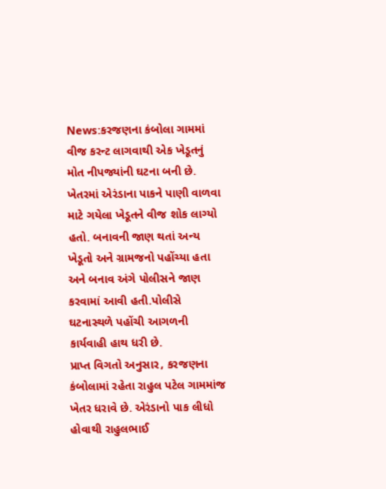News:કરજણના કંબોલા ગામમાં વીજ કરન્ટ લાગવાથી એક ખેડૂતનું મોત નીપજ્યાંની ઘટના બની છે. ખેતરમાં એરંડાના પાકને પાણી વાળવા માટે ગયેલા ખેડૂતને વીજ શોક લાગ્યો હતો. બનાવની જાણ થતાં અન્ય ખેડૂતો અને ગ્રામજનો પહોંચ્યા હતા અને બનાવ અંગે પોલીસને જાણ કરવામાં આવી હતી.પોલીસે ઘટનાસ્થળે પહોંચી આગળની કાર્યવાહી હાથ ધરી છે.
પ્રાપ્ત વિગતો અનુસાર, કરજણના કંબોલામાં રહેતા રાહુલ પટેલ ગામમાંજ ખેતર ધરાવે છે. એરંડાનો પાક લીધો હોવાથી રાહુલભાઈ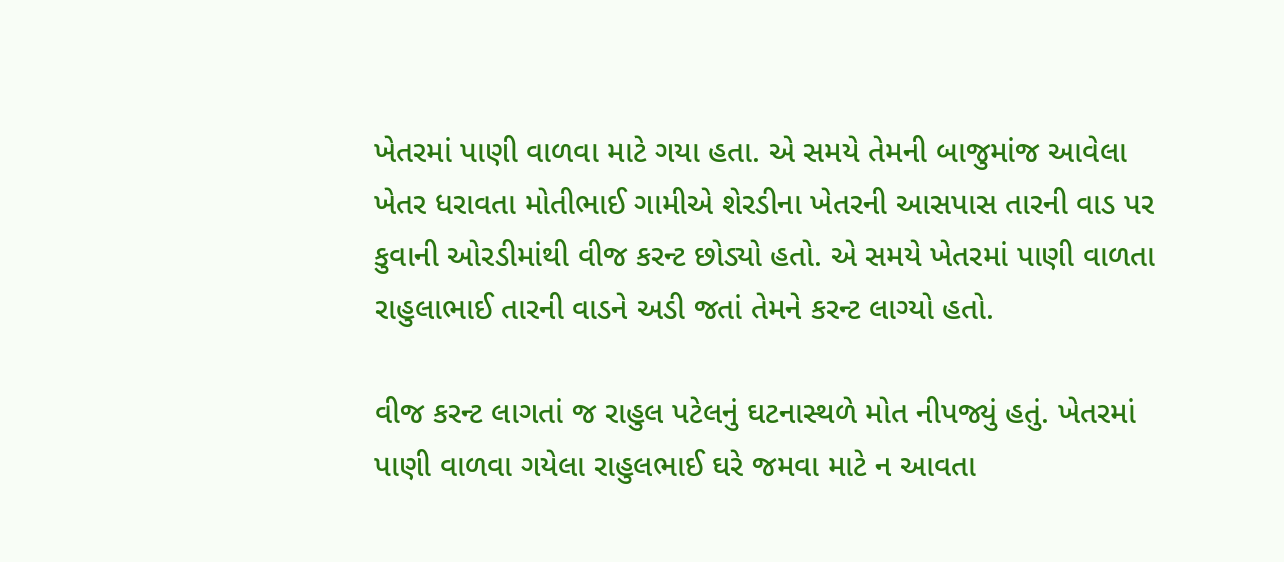ખેતરમાં પાણી વાળવા માટે ગયા હતા. એ સમયે તેમની બાજુમાંજ આવેલા ખેતર ધરાવતા મોતીભાઈ ગામીએ શેરડીના ખેતરની આસપાસ તારની વાડ પર કુવાની ઓરડીમાંથી વીજ કરન્ટ છોડ્યો હતો. એ સમયે ખેતરમાં પાણી વાળતા રાહુલાભાઈ તારની વાડને અડી જતાં તેમને કરન્ટ લાગ્યો હતો.

વીજ કરન્ટ લાગતાં જ રાહુલ પટેલનું ઘટનાસ્થળે મોત નીપજ્યું હતું. ખેતરમાં પાણી વાળવા ગયેલા રાહુલભાઈ ઘરે જમવા માટે ન આવતા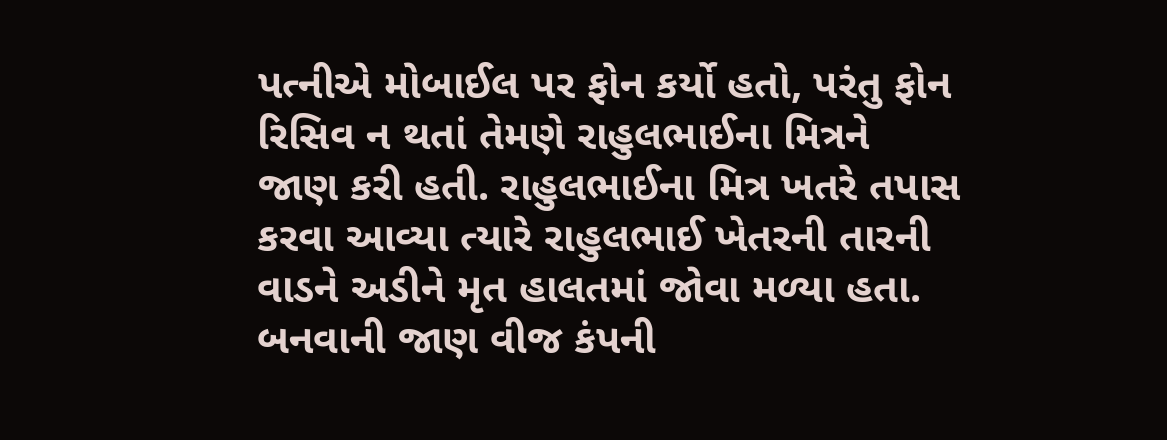પત્નીએ મોબાઈલ પર ફોન કર્યો હતો, પરંતુ ફોન રિસિવ ન થતાં તેમણે રાહુલભાઈના મિત્રને જાણ કરી હતી. રાહુલભાઈના મિત્ર ખતરે તપાસ કરવા આવ્યા ત્યારે રાહુલભાઈ ખેતરની તારની વાડને અડીને મૃત હાલતમાં જોવા મળ્યા હતા. બનવાની જાણ વીજ કંપની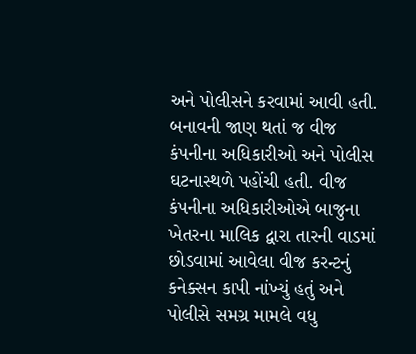અને પોલીસને કરવામાં આવી હતી.
બનાવની જાણ થતાં જ વીજ કંપનીના અધિકારીઓ અને પોલીસ ઘટનાસ્થળે પહોંચી હતી. વીજ કંપનીના અધિકારીઓએ બાજુના ખેતરના માલિક દ્વારા તારની વાડમાં છોડવામાં આવેલા વીજ કરન્ટનું કનેક્સન કાપી નાંખ્યું હતું અને પોલીસે સમગ્ર મામલે વધુ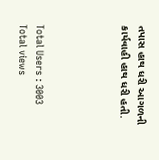તપાસ હાથ ધરી આગળની કાર્યવાહી હાથ ધરી હતી.




Total Users : 3003
Total views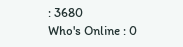: 3680
Who's Online : 0